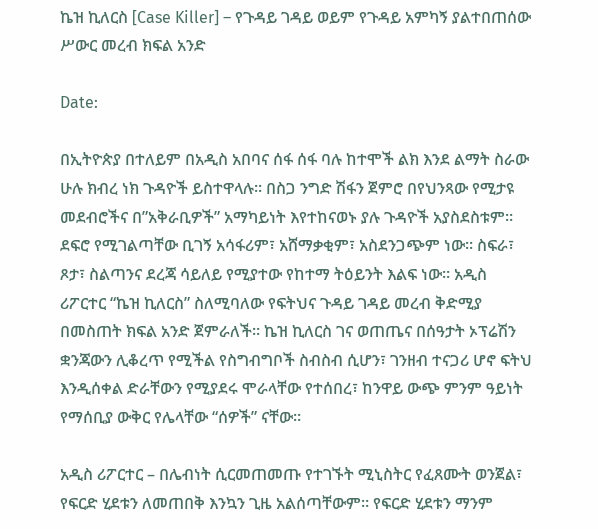ኬዝ ኪለርስ [Case Killer] – የጉዳይ ገዳይ ወይም የጉዳይ አምካኝ ያልተበጠሰው ሥውር መረብ ክፍል አንድ

Date:

በኢትዮጵያ በተለይም በአዲስ አበባና ሰፋ ሰፋ ባሉ ከተሞች ልክ እንደ ልማት ስራው ሁሉ ክብረ ነክ ጉዳዮች ይስተዋላሉ። በስጋ ንግድ ሽፋን ጀምሮ በየህንጻው የሚታዩ መደብሮችና በ”አቅራቢዎች” አማካይነት እየተከናወኑ ያሉ ጉዳዮች አያስደስቱም። ደፍሮ የሚገልጣቸው ቢገኝ አሳፋሪም፣ አሸማቃቂም፣ አስደንጋጭም ነው። ስፍራ፣ ጾታ፣ ስልጣንና ደረጃ ሳይለይ የሚያተው የከተማ ትዕይንት እልፍ ነው። አዲስ ሪፖርተር “ኬዝ ኪለርስ” ስለሚባለው የፍትህና ጉዳይ ገዳይ መረብ ቅድሚያ በመስጠት ክፍል አንድ ጀምራለች። ኬዝ ኪለርስ ገና ወጠጤና በሰዓታት ኦፕሬሽን ቋንጃውን ሊቆረጥ የሚችል የስግብግቦች ስብስብ ሲሆን፣ ገንዘብ ተናጋሪ ሆኖ ፍትህ እንዲሰቀል ድራቸውን የሚያደሩ ሞራላቸው የተሰበረ፣ ከንዋይ ውጭ ምንም ዓይነት የማሰቢያ ውቅር የሌላቸው “ሰዎች” ናቸው።

አዲስ ሪፖርተር – በሌብነት ሲርመጠመጡ የተገኙት ሚኒስትር የፈጸሙት ወንጀል፣ የፍርድ ሂደቱን ለመጠበቅ እንኳን ጊዜ አልሰጣቸውም። የፍርድ ሂደቱን ማንም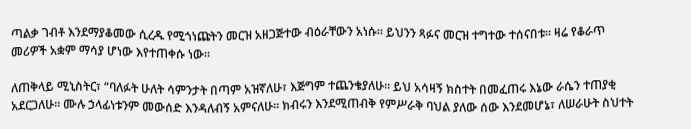ጣልቃ ገብቶ እንደማያቆመው ሲረዱ የሚጎነጩትን መርዝ አዘጋጅተው ብዕራቸውን አነሱ። ይህንን ጻፉና መርዝ ተግተው ተሰናበቱ። ዛሬ የቆራጥ መሪዎች አቋም ማሳያ ሆነው እየተጠቀሱ ነው።

ለጠቅላይ ሚኒስትር፣ “ባለፉት ሁለት ሳምንታት በጣም አዝኛለሁ፣ እጅግም ተጨንቄያለሁ። ይህ አሳዛኝ ክስተት በመፈጠሩ እኔው ራሴን ተጠያቂ አደርጋለሁ። ሙሉ ኃላፊነቱንም መውሰድ እንዳለብኝ አምናለሁ። ክብሩን እንደሚጠብቅ የምሥራቅ ባህል ያለው ሰው እንደመሆኔ፣ ለሠራሁት ስህተት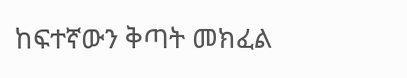ከፍተኛውን ቅጣት መክፈል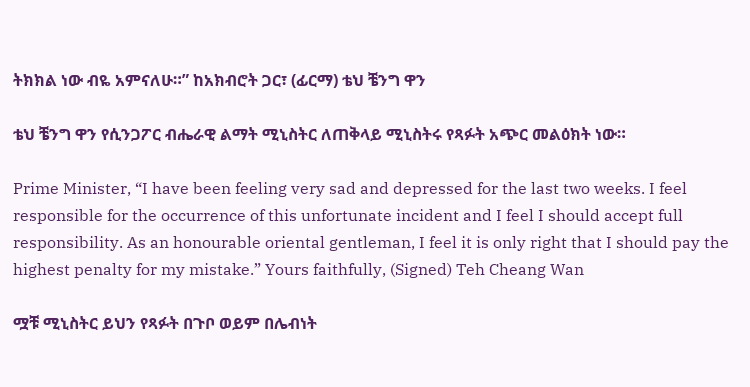ትክክል ነው ብዬ አምናለሁ።” ከአክብሮት ጋር፣ (ፊርማ) ቴህ ቼንግ ዋን

ቴህ ቼንግ ዋን የሲንጋፖር ብሔራዊ ልማት ሚኒስትር ለጠቅላይ ሚኒስትሩ የጻፉት አጭር መልዕክት ነው።

Prime Minister, “I have been feeling very sad and depressed for the last two weeks. I feel responsible for the occurrence of this unfortunate incident and I feel I should accept full responsibility. As an honourable oriental gentleman, I feel it is only right that I should pay the highest penalty for my mistake.” Yours faithfully, (Signed) Teh Cheang Wan

ሟቹ ሚኒስትር ይህን የጻፉት በጉቦ ወይም በሌብነት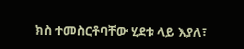ክስ ተመስርቶባቸው ሂደቱ ላይ እያለ፣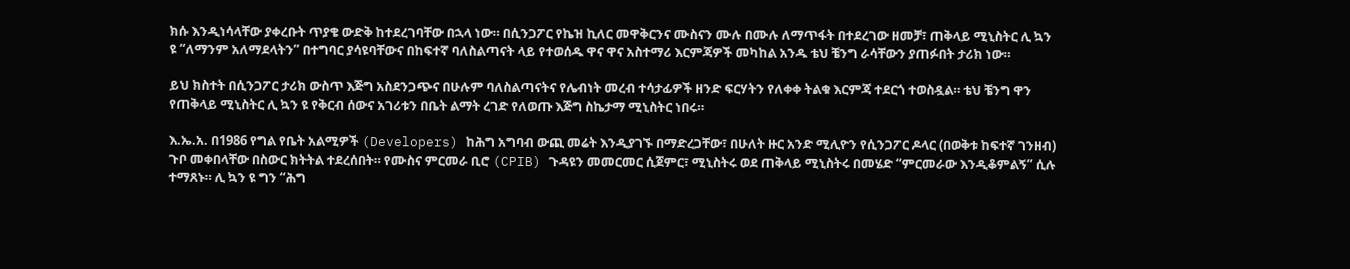ክሱ እንዲነሳላቸው ያቀረቡት ጥያቄ ውድቅ ከተደረገባቸው በኋላ ነው። በሲንጋፖር የኬዝ ኪለር መዋቅርንና ሙስናን ሙሉ በሙሉ ለማጥፋት በተደረገው ዘመቻ፣ ጠቅላይ ሚኒስትር ሊ ኳን ዩ “ለማንም አለማደላትን” በተግባር ያሳዩባቸውና በከፍተኛ ባለስልጣናት ላይ የተወሰዱ ዋና ዋና አስተማሪ እርምጃዎች መካከል አንዱ ቴህ ቼንግ ራሳቸውን ያጠፉበት ታሪክ ነው።

ይህ ክስተት በሲንጋፖር ታሪክ ውስጥ እጅግ አስደንጋጭና በሁሉም ባለስልጣናትና የሌብነት መረብ ተሳታፊዎች ዘንድ ፍርሃትን የለቀቀ ትልቁ እርምጃ ተደርጎ ተወስዷል። ቴህ ቼንግ ዋን የጠቅላይ ሚኒስትር ሊ ኳን ዩ የቅርብ ሰውና አገሪቱን በቤት ልማት ረገድ የለወጡ እጅግ ስኬታማ ሚኒስትር ነበሩ።

እ.ኤ.አ. በ1986 የግል የቤት አልሚዎች (Developers) ከሕግ አግባብ ውጪ መሬት እንዲያገኙ በማድረጋቸው፣ በሁለት ዙር አንድ ሚሊዮን የሲንጋፖር ዶላር (በወቅቱ ከፍተኛ ገንዘብ) ጉቦ መቀበላቸው በስውር ክትትል ተደረሰበት። የሙስና ምርመራ ቢሮ (CPIB) ጉዳዩን መመርመር ሲጀምር፣ ሚኒስትሩ ወደ ጠቅላይ ሚኒስትሩ በመሄድ “ምርመራው እንዲቆምልኝ” ሲሉ ተማጸኑ። ሊ ኳን ዩ ግን “ሕግ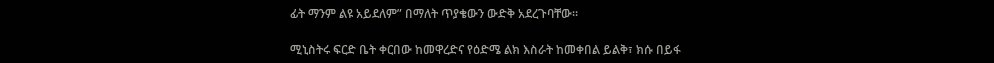ፊት ማንም ልዩ አይደለም” በማለት ጥያቄውን ውድቅ አደረጉባቸው።

ሚኒስትሩ ፍርድ ቤት ቀርበው ከመዋረድና የዕድሜ ልክ እስራት ከመቀበል ይልቅ፣ ክሱ በይፋ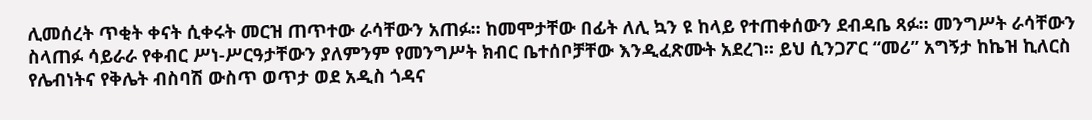ሊመሰረት ጥቂት ቀናት ሲቀሩት መርዝ ጠጥተው ራሳቸውን አጠፉ። ከመሞታቸው በፊት ለሊ ኳን ዩ ከላይ የተጠቀሰውን ደብዳቤ ጻፉ። መንግሥት ራሳቸውን ስላጠፉ ሳይራራ የቀብር ሥነ-ሥርዓታቸውን ያለምንም የመንግሥት ክብር ቤተሰቦቻቸው እንዲፈጽሙት አደረገ። ይህ ሲንጋፖር “መሪ” አግኝታ ከኬዝ ኪለርስ የሌብነትና የቅሌት ብስባሽ ውስጥ ወጥታ ወደ አዲስ ጎዳና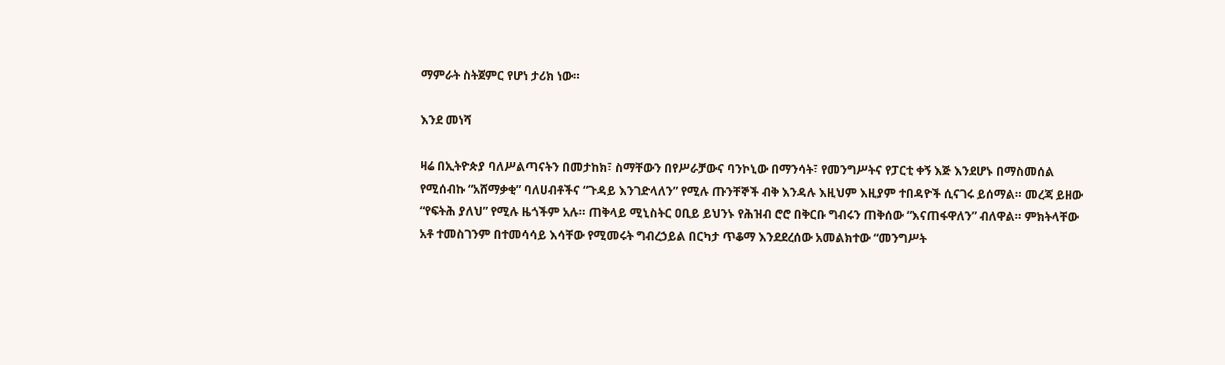ማምራት ስትጀምር የሆነ ታሪክ ነው።

እንደ መነሻ

ዛሬ በኢትዮጵያ ባለሥልጣናትን በመታከክ፣ ስማቸውን በየሥራቻውና ባንኮኒው በማንሳት፣ የመንግሥትና የፓርቲ ቀኝ እጅ እንደሆኑ በማስመሰል የሚሰብኩ “አሸማቃቂ” ባለሀብቶችና “ጉዳይ እንገድላለን” የሚሉ ጡንቸኞች ብቅ እንዳሉ እዚህም እዚያም ተበዳዮች ሲናገሩ ይሰማል። መረጃ ይዘው “የፍትሕ ያለህ” የሚሉ ዜጎችም አሉ። ጠቅላይ ሚኒስትር ዐቢይ ይህንኑ የሕዝብ ሮሮ በቅርቡ ግብሩን ጠቅሰው “እናጠፋዋለን” ብለዋል። ምክትላቸው አቶ ተመስገንም በተመሳሳይ እሳቸው የሚመሩት ግብረኃይል በርካታ ጥቆማ እንደደረሰው አመልክተው “መንግሥት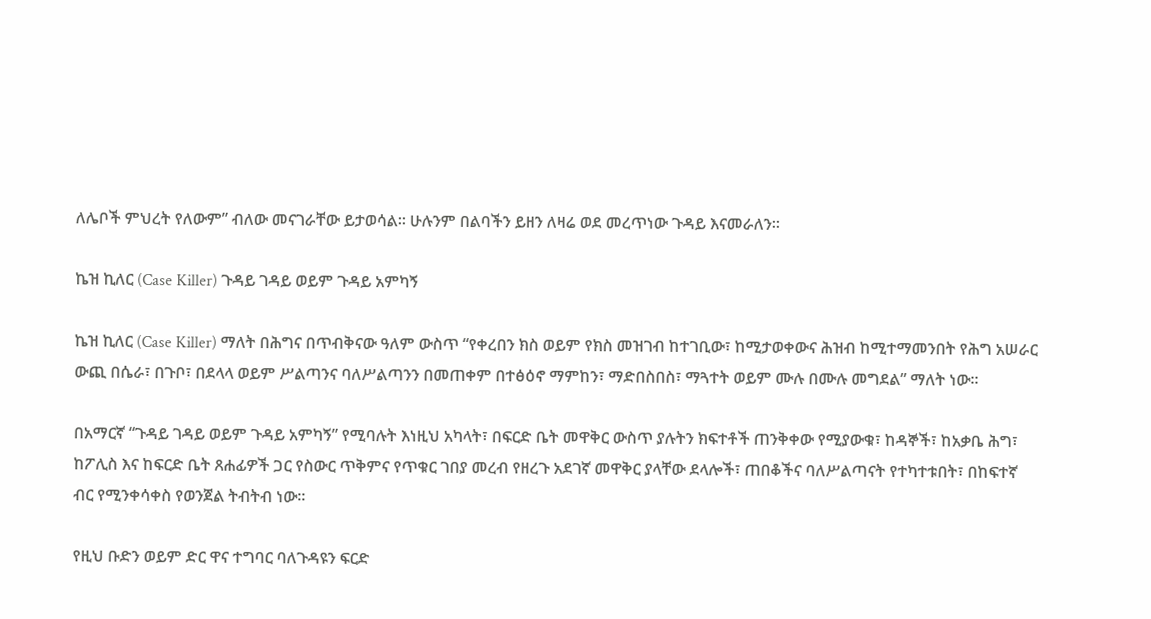ለሌቦች ምህረት የለውም” ብለው መናገራቸው ይታወሳል። ሁሉንም በልባችን ይዘን ለዛሬ ወደ መረጥነው ጉዳይ እናመራለን።

ኬዝ ኪለር (Case Killer) ጉዳይ ገዳይ ወይም ጉዳይ አምካኝ

ኬዝ ኪለር (Case Killer) ማለት በሕግና በጥብቅናው ዓለም ውስጥ “የቀረበን ክስ ወይም የክስ መዝገብ ከተገቢው፣ ከሚታወቀውና ሕዝብ ከሚተማመንበት የሕግ አሠራር ውጪ በሴራ፣ በጉቦ፣ በደላላ ወይም ሥልጣንና ባለሥልጣንን በመጠቀም በተፅዕኖ ማምከን፣ ማድበስበስ፣ ማጓተት ወይም ሙሉ በሙሉ መግደል” ማለት ነው።

በአማርኛ “ጉዳይ ገዳይ ወይም ጉዳይ አምካኝ” የሚባሉት እነዚህ አካላት፣ በፍርድ ቤት መዋቅር ውስጥ ያሉትን ክፍተቶች ጠንቅቀው የሚያውቁ፣ ከዳኞች፣ ከአቃቤ ሕግ፣ ከፖሊስ እና ከፍርድ ቤት ጸሐፊዎች ጋር የስውር ጥቅምና የጥቁር ገበያ መረብ የዘረጉ አደገኛ መዋቅር ያላቸው ደላሎች፣ ጠበቆችና ባለሥልጣናት የተካተቱበት፣ በከፍተኛ ብር የሚንቀሳቀስ የወንጀል ትብትብ ነው።

የዚህ ቡድን ወይም ድር ዋና ተግባር ባለጉዳዩን ፍርድ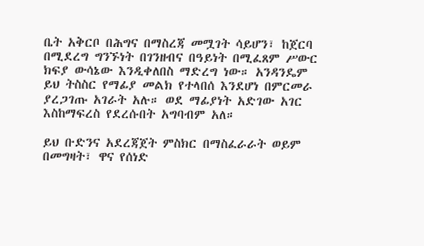ቤት አቅርቦ በሕግና በማስረጃ መሟገት ሳይሆን፣ ከጀርባ በሚደረግ ግንኙነት በገንዘብና በዓይነት በሚፈጸም ሥውር ክፍያ ውሳኔው እንዲቀለበስ ማድረግ ነው። አንዳንዴም ይህ ትስስር የማፊያ መልክ የተላበሰ እንደሆነ በምርመራ ያረጋገጡ አገራት አሉ። ወደ ማፊያነት አድገው አገር እስከማፍረስ የደረሱበት አግባብም አለ።

ይህ ቡድንና አደረጃጀት ምስክር በማስፈራራት ወይም በመግዛት፣ ዋና የሰነድ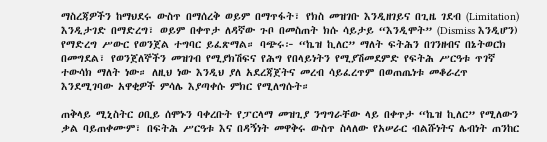ማስረጃዎችን ከማህደሩ ውስጥ በማሰረቅ ወይም በማጥፋት፣ የክስ መዝገቡ እንዲዘገይና በጊዜ ገደብ (Limitation) እንዲታገድ በማድረግ፣ ወይም በቀጥታ ለዳኛው ጉቦ በመስጠት ክሱ ሳይታይ “እንዲሞት” (Dismiss እንዲሆን) የማድረግ ሥውር የወንጀል ተግባር ይፈጽማል። ባጭሩ፦ “ኬዝ ኪለር” ማለት ፍትሕን በገንዘብና በኔትወርክ በመግደል፣ የወንጀለኞችን መዝገብ የሚያክሽፍና የሕግ የበላይነትን የሚያሽመደምድ የፍትሕ ሥርዓቱ ጥገኛ ተውሳክ ማለት ነው። ለዚህ ነው እንዲህ ያለ አደረጃጀትና መረብ ሳይፈረጥም በወጠጤነቱ መቆራረጥ እንደሚገባው አዋቂዎች ምሳሌ እያጣቀሱ ምክር የሚለግሱት።

ጠቅላይ ሚኒስትር ዐቢይ ሰሞኑን ባቀረቡት የፓርላማ መዝጊያ ንግግራቸው ላይ በቀጥታ “ኬዝ ኪለር” የሚለውን ቃል ባይጠቀሙም፣ በፍትሕ ሥርዓቱ እና በዳኝነት መዋቅሩ ውስጥ ስላለው የአሠራር ብልሹነትና ሌብነት ጠንከር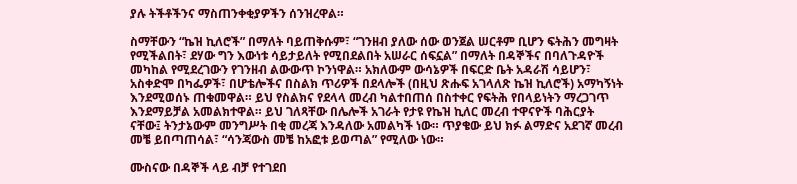ያሉ ትችቶችንና ማስጠንቀቂያዎችን ሰንዝረዋል።

ስማቸውን “ኬዝ ኪለሮች” በማለት ባይጠቅሱም፣ “ገንዘብ ያለው ሰው ወንጀል ሠርቶም ቢሆን ፍትሕን መግዛት የሚችልበት፣ ደሃው ግን እውነቱ ሳይታይለት የሚበደልበት አሠራር ሰፍኗል” በማለት በዳኞችና በባለጉዳዮች መካከል የሚደረገውን የገንዘብ ልውውጥ ኮንነዋል። አክለውም ውሳኔዎች በፍርድ ቤት አዳራሽ ሳይሆን፣ አስቀድሞ በካፌዎች፣ በሆቴሎችና በስልክ ጥሪዎች በደላሎች (በዚህ ጽሑፍ አገላለጽ ኬዝ ኪለሮች) አማካኝነት እንደሚወሰኑ ጠቁመዋል። ይህ የስልክና የደላላ መረብ ካልተበጠሰ በስተቀር የፍትሕ የበላይነትን ማረጋገጥ እንደማይቻል አመልክተዋል። ይህ ገለጻቸው በሌሎች አገራት የታዩ የኬዝ ኪለር መረብ ተዋናዮች ባሕርያት ናቸው፤ ትንታኔውም መንግሥት በቂ መረጃ እንዳለው አመልካች ነው። ጥያቄው ይህ ክፉ ልማድና አደገኛ መረብ መቼ ይበጣጠሳል፣ “ሳንጃውስ መቼ ከአፎቱ ይወጣል” የሚለው ነው።

ሙስናው በዳኞች ላይ ብቻ የተገደበ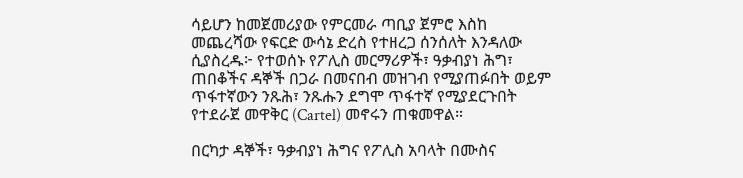ሳይሆን ከመጀመሪያው የምርመራ ጣቢያ ጀምሮ እስከ መጨረሻው የፍርድ ውሳኔ ድረስ የተዘረጋ ሰንሰለት እንዳለው ሲያስረዱ፦ የተወሰኑ የፖሊስ መርማሪዎች፣ ዓቃብያነ ሕግ፣ ጠበቆችና ዳኞች በጋራ በመናበብ መዝገብ የሚያጠፉበት ወይም ጥፋተኛውን ንጹሕ፣ ንጹሑን ደግሞ ጥፋተኛ የሚያደርጉበት የተደራጀ መዋቅር (Cartel) መኖሩን ጠቁመዋል።

በርካታ ዳኞች፣ ዓቃብያነ ሕግና የፖሊስ አባላት በሙስና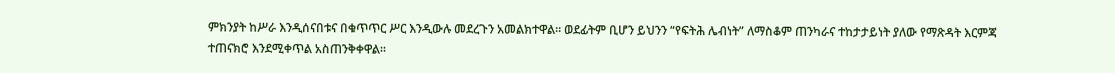ምክንያት ከሥራ እንዲሰናበቱና በቁጥጥር ሥር እንዲውሉ መደረጉን አመልክተዋል። ወደፊትም ቢሆን ይህንን “የፍትሕ ሌብነት” ለማስቆም ጠንካራና ተከታታይነት ያለው የማጽዳት እርምጃ ተጠናክሮ እንደሚቀጥል አስጠንቅቀዋል።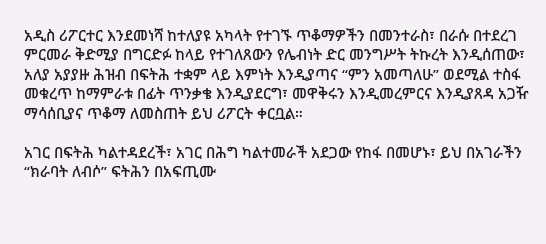አዲስ ሪፖርተር እንደመነሻ ከተለያዩ አካላት የተገኙ ጥቆማዎችን በመንተራስ፣ በራሱ በተደረገ ምርመራ ቅድሚያ በግርድፉ ከላይ የተገለጸውን የሌብነት ድር መንግሥት ትኩረት እንዲሰጠው፣ አለያ አያያዙ ሕዝብ በፍትሕ ተቋም ላይ እምነት እንዲያጣና “ምን አመጣለሁ” ወደሚል ተስፋ መቁረጥ ከማምራቱ በፊት ጥንቃቄ እንዲያደርግ፣ መዋቅሩን እንዲመረምርና እንዲያጸዳ አጋዥ ማሳሰቢያና ጥቆማ ለመስጠት ይህ ሪፖርት ቀርቧል።

አገር በፍትሕ ካልተዳደረች፣ አገር በሕግ ካልተመራች አደጋው የከፋ በመሆኑ፣ ይህ በአገራችን “ክራባት ለብሶ” ፍትሕን በአፍጢሙ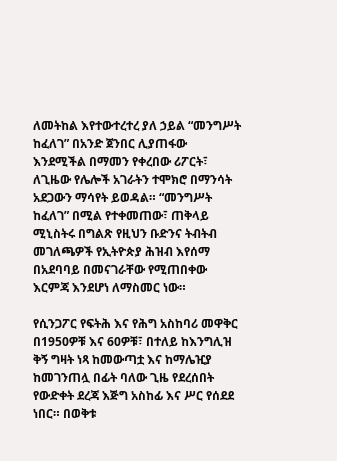ለመትከል እየተውተረተረ ያለ ኃይል “መንግሥት ከፈለገ” በአንድ ጀንበር ሊያጠፋው እንደሚችል በማመን የቀረበው ሪፖርት፣ ለጊዜው የሌሎች አገራትን ተሞክሮ በማንሳት አደጋውን ማሳየት ይወዳል። “መንግሥት ከፈለገ” በሚል የተቀመጠው፣ ጠቅላይ ሚኒስትሩ በግልጽ የዚህን ቡድንና ትብትብ መገለጫዎች የኢትዮጵያ ሕዝብ እየሰማ በአደባባይ በመናገራቸው የሚጠበቀው እርምጃ እንደሆነ ለማስመር ነው።

የሲንጋፖር የፍትሕ እና የሕግ አስከባሪ መዋቅር በ1950ዎቹ እና 60ዎቹ፣ በተለይ ከእንግሊዝ ቅኝ ግዛት ነጻ ከመውጣቷ እና ከማሌዢያ ከመገንጠሏ በፊት ባለው ጊዜ የደረሰበት የውድቀት ደረጃ እጅግ አስከፊ እና ሥር የሰደደ ነበር። በወቅቱ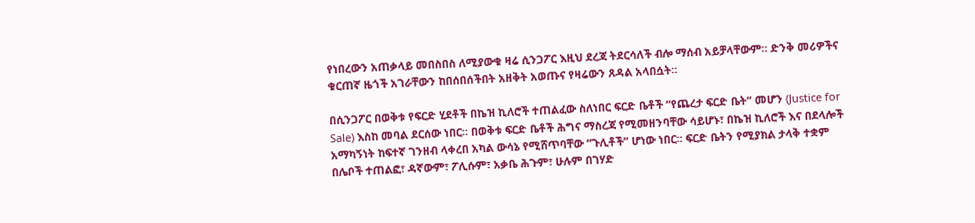የነበረውን አጠቃላይ መበስበስ ለሚያውቁ ዛሬ ሲንጋፖር እዚህ ደረጃ ትደርሳለች ብሎ ማሰብ አይቻላቸውም። ድንቅ መሪዎችና ቁርጠኛ ዜጎች አገራቸውን ከበሰበሰችበት አዘቅት አወጡና የዛሬውን ጸዳል አላበሷት።

በሲንጋፖር በወቅቱ የፍርድ ሂደቶች በኬዝ ኪለሮች ተጠልፈው ስለነበር ፍርድ ቤቶች “የጨረታ ፍርድ ቤት” መሆን (Justice for Sale) እስከ መባል ደርሰው ነበር። በወቅቱ ፍርድ ቤቶች ሕግና ማስረጃ የሚመዘንባቸው ሳይሆኑ፣ በኬዝ ኪለሮች እና በደላሎች አማካኝነት ከፍተኛ ገንዘብ ላቀረበ አካል ውሳኔ የሚሸጥባቸው “ጉሊቶች” ሆነው ነበር። ፍርድ ቤትን የሚያክል ታላቅ ተቋም በሌቦች ተጠልፎ፣ ዳኛውም፣ ፖሊሱም፣ አቃቤ ሕጉም፣ ሁሉም በገሃድ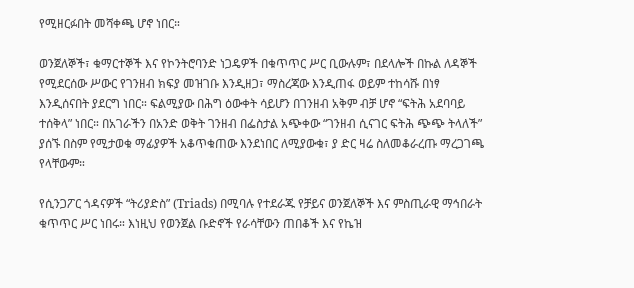የሚዘርፉበት መሻቀጫ ሆኖ ነበር።

ወንጀለኞች፣ ቁማርተኞች እና የኮንትሮባንድ ነጋዴዎች በቁጥጥር ሥር ቢውሉም፣ በደላሎች በኩል ለዳኞች የሚደርሰው ሥውር የገንዘብ ክፍያ መዝገቡ እንዲዘጋ፣ ማስረጃው እንዲጠፋ ወይም ተከሳሹ በነፃ እንዲሰናበት ያደርግ ነበር። ፍልሚያው በሕግ ዕውቀት ሳይሆን በገንዘብ አቅም ብቻ ሆኖ “ፍትሕ አደባባይ ተሰቅላ” ነበር። በአገራችን በአንድ ወቅት ገንዘብ በፌስታል አጭቀው “ገንዘብ ሲናገር ፍትሕ ጭጭ ትላለች” ያሰኙ በስም የሚታወቁ ማፊያዎች አቆጥቁጠው እንደነበር ለሚያውቁ፣ ያ ድር ዛሬ ስለመቆራረጡ ማረጋገጫ የላቸውም።

የሲንጋፖር ጎዳናዎች “ትሪያድስ” (Triads) በሚባሉ የተደራጁ የቻይና ወንጀለኞች እና ምስጢራዊ ማኅበራት ቁጥጥር ሥር ነበሩ። እነዚህ የወንጀል ቡድኖች የራሳቸውን ጠበቆች እና የኬዝ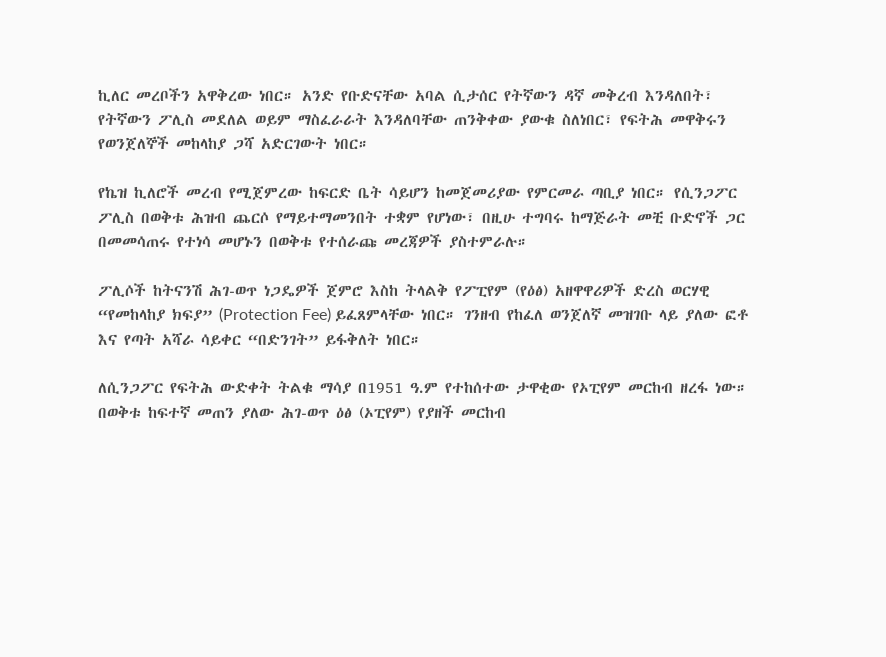ኪለር መረቦችን አዋቅረው ነበር። አንድ የቡድናቸው አባል ሲታሰር የትኛውን ዳኛ መቅረብ እንዳለበት፣ የትኛውን ፖሊስ መደለል ወይም ማስፈራራት እንዳለባቸው ጠንቅቀው ያውቁ ስለነበር፣ የፍትሕ መዋቅሩን የወንጀለኞች መከላከያ ጋሻ አድርገውት ነበር።

የኬዝ ኪለሮች መረብ የሚጀምረው ከፍርድ ቤት ሳይሆን ከመጀመሪያው የምርመራ ጣቢያ ነበር። የሲንጋፖር ፖሊስ በወቅቱ ሕዝብ ጨርሶ የማይተማመንበት ተቋም የሆነው፣ በዚሁ ተግባሩ ከማጅራት መቺ ቡድኖች ጋር በመመሳጠሩ የተነሳ መሆኑን በወቅቱ የተሰራጩ መረጃዎች ያስተምራሉ።

ፖሊሶች ከትናንሽ ሕገ-ወጥ ነጋዴዎች ጀምሮ እስከ ትላልቅ የፖፒየም (የዕፅ) አዘዋዋሪዎች ድረስ ወርሃዊ “የመከላከያ ክፍያ” (Protection Fee) ይፈጸምላቸው ነበር። ገንዘብ የከፈለ ወንጀለኛ መዝገቡ ላይ ያለው ፎቶ እና የጣት አሻራ ሳይቀር “በድንገት” ይፋቅለት ነበር።

ለሲንጋፖር የፍትሕ ውድቀት ትልቁ ማሳያ በ1951 ዓ.ም የተከሰተው ታዋቂው የኦፒየም መርከብ ዘረፋ ነው። በወቅቱ ከፍተኛ መጠን ያለው ሕገ-ወጥ ዕፅ (ኦፒየም) የያዘች መርከብ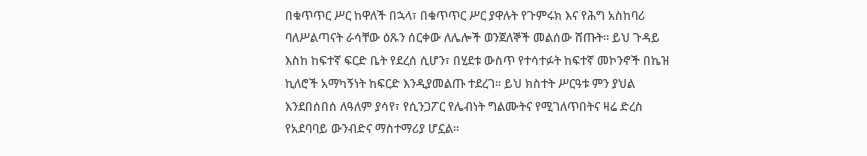በቁጥጥር ሥር ከዋለች በኋላ፣ በቁጥጥር ሥር ያዋሉት የጉምሩክ እና የሕግ አስከባሪ ባለሥልጣናት ራሳቸው ዕጹን ሰርቀው ለሌሎች ወንጀለኞች መልሰው ሸጡት። ይህ ጉዳይ እስከ ከፍተኛ ፍርድ ቤት የደረሰ ሲሆን፣ በሂደቱ ውስጥ የተሳተፉት ከፍተኛ መኮንኖች በኬዝ ኪለሮች አማካኝነት ከፍርድ እንዲያመልጡ ተደረገ። ይህ ክስተት ሥርዓቱ ምን ያህል እንደበሰበሰ ለዓለም ያሳየ፣ የሲንጋፖር የሌብነት ግልሙትና የሚገለጥበትና ዛሬ ድረስ የአደባባይ ውንብድና ማስተማሪያ ሆኗል።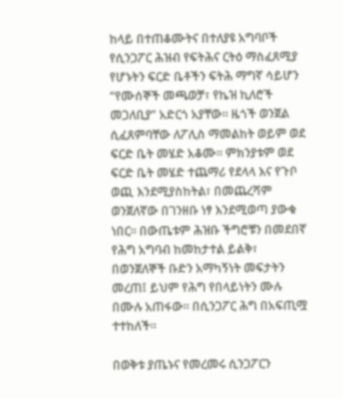ከላይ በተጠቆሙትና በተለያዩ አግባቦች የሲንጋፖር ሕዝብ የፍትሕና ርትዕ ማስፈጸሚያ የሆኑትን ፍርድ ቤቶችን ፍትሕ ማግኛ ሳይሆን “የሙሰኞች መጫወቻ፣ የኬዝ ኪለሮች መጋለቢያ” አድርጎ አያቸው። ዜጎች ወንጀል ሲፈጸምባቸው ለፖሊስ ማመልከት ወይም ወደ ፍርድ ቤት መሄድ አቆሙ። ምክንያቱም ወደ ፍርድ ቤት መሄድ ተጨማሪ የደላላ እና የጉቦ ወጪ እንደሚያስከትል፣ በመጨረሻም ወንጀለኛው በገንዘቡ ነፃ እንደሚወጣ ያውቁ ነበር። በውጤቱም ሕዝቡ ችግሮቹን በመደበኛ የሕግ አግባብ ከመከታተል ይልቅ፣ በወንጀለኞች ቡድን አማካኝነት መፍታትን መረጠ፤ ይህም የሕግ የበላይነትን ሙሉ በሙሉ አጠፋው። በሲንጋፖር ሕግ በአፍጢሟ ተተከለች።

በወቅቱ ያጤኑና የመረመሩ ሲንጋፖርን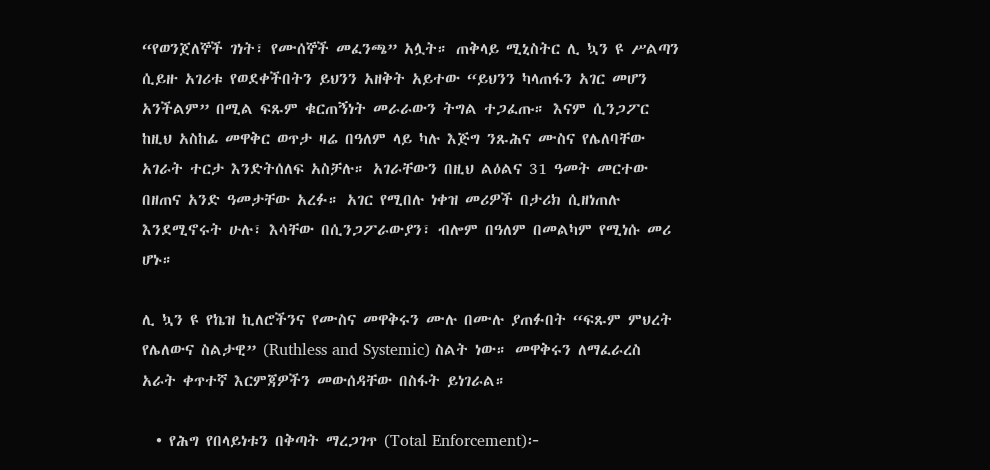“የወንጀለኞች ገነት፣ የሙሰኞች መፈንጫ” አሏት። ጠቅላይ ሚኒስትር ሊ ኳን ዩ ሥልጣን ሲይዙ አገሪቱ የወደቀችበትን ይህንን አዘቅት አይተው “ይህንን ካላጠፋን አገር መሆን አንችልም” በሚል ፍጹም ቁርጠኝነት መራራውን ትግል ተጋፈጡ። እናም ሲንጋፖር ከዚህ አስከፊ መዋቅር ወጥታ ዛሬ በዓለም ላይ ካሉ እጅግ ንጹሕና ሙስና የሌለባቸው አገራት ተርታ እንድትሰለፍ አስቻሉ። አገራቸውን በዚህ ልዕልና 31 ዓመት መርተው በዘጠና አንድ ዓመታቸው አረፉ። አገር የሚበሉ ነቀዝ መሪዎች በታሪክ ሲዘነጠሉ እንደሚኖሩት ሁሉ፣ እሳቸው በሲንጋፖራውያን፣ ብሎም በዓለም በመልካም የሚነሱ መሪ ሆኑ።

ሊ ኳን ዩ የኬዝ ኪለሮችንና የሙስና መዋቅሩን ሙሉ በሙሉ ያጠፉበት “ፍጹም ምህረት የሌለውና ስልታዊ” (Ruthless and Systemic) ስልት ነው። መዋቅሩን ለማፈራረስ አራት ቀጥተኛ እርምጃዎችን መውሰዳቸው በስፋት ይነገራል።

  • የሕግ የበላይነቱን በቅጣት ማረጋገጥ (Total Enforcement)፦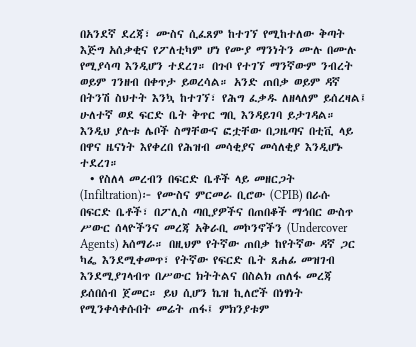በአንደኛ ደረጃ፣ ሙስና ሲፈጸም ከተገኘ የሚከተለው ቅጣት እጅግ አሰቃቂና የፖለቲካም ሆነ የሙያ ማንነትን ሙሉ በሙሉ የሚያሳጣ እንዲሆን ተደረገ። በጉቦ የተገኘ ማንኛውም ንብረት ወይም ገንዘብ በቀጥታ ይወረሳል። አንድ ጠበቃ ወይም ዳኛ በትንሽ ስህተት እንኳ ከተገኘ፣ የሕግ ፈቃዱ ለዘላለም ይሰረዛል፤ ሁለተኛ ወደ ፍርድ ቤት ቅጥር ግቢ እንዳይገባ ይታገዳል። እንዲህ ያሉቱ ሌቦች ስማቸውና ፎቷቸው በጋዜጣና በቲቪ ላይ በዋና ዜናነት እየቀረበ የሕዝብ መሳቂያና መሳለቂያ እንዲሆኑ ተደረገ።
  • የስለላ መረብን በፍርድ ቤቶች ላይ መዘርጋት (Infiltration)፦ የሙስና ምርመራ ቢሮው (CPIB) በራሱ በፍርድ ቤቶች፣ በፖሊስ ጣቢያዎችና በጠበቆች ማኅበር ውስጥ ሥውር ሰላዮችንና መረጃ አቅራቢ መኮንኖችን (Undercover Agents) አሰማራ። በዚህም የትኛው ጠበቃ ከየትኛው ዳኛ ጋር ካፌ እንደሚቀመጥ፣ የትኛው የፍርድ ቤት ጸሐፊ መዝገብ እንደሚያገላብጥ በሥውር ክትትልና በስልክ ጠለፋ መረጃ ይሰበሰብ ጀመር። ይህ ሲሆን ኬዝ ኪለሮች በነፃነት የሚንቀሳቀሱበት መሬት ጠፋ፤ ምክንያቱም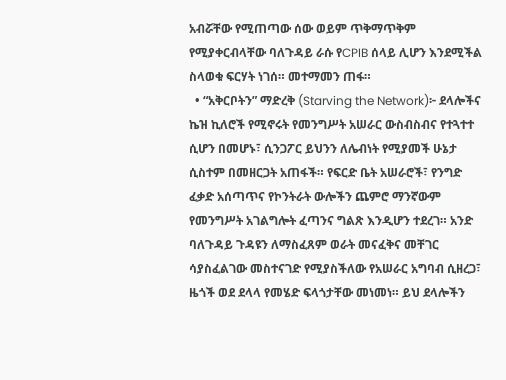አብሯቸው የሚጠጣው ሰው ወይም ጥቅማጥቅም የሚያቀርብላቸው ባለጉዳይ ራሱ የCPIB ሰላይ ሊሆን እንደሚችል ስላወቁ ፍርሃት ነገሰ። መተማመን ጠፋ።
  • “አቅርቦትን” ማድረቅ (Starving the Network)፦ ደላሎችና ኬዝ ኪለሮች የሚኖሩት የመንግሥት አሠራር ውስብስብና የተጓተተ ሲሆን በመሆኑ፣ ሲንጋፖር ይህንን ለሌብነት የሚያመች ሁኔታ ሲስተም በመዘርጋት አጠፋች። የፍርድ ቤት አሠራሮች፣ የንግድ ፈቃድ አሰጣጥና የኮንትራት ውሎችን ጨምሮ ማንኛውም የመንግሥት አገልግሎት ፈጣንና ግልጽ እንዲሆን ተደረገ። አንድ ባለጉዳይ ጉዳዩን ለማስፈጸም ወራት መናፈቅና መቸገር ሳያስፈልገው መስተናገድ የሚያስችለው የአሠራር አግባብ ሲዘረጋ፣ ዜጎች ወደ ደላላ የመሄድ ፍላጎታቸው መነመነ። ይህ ደላሎችን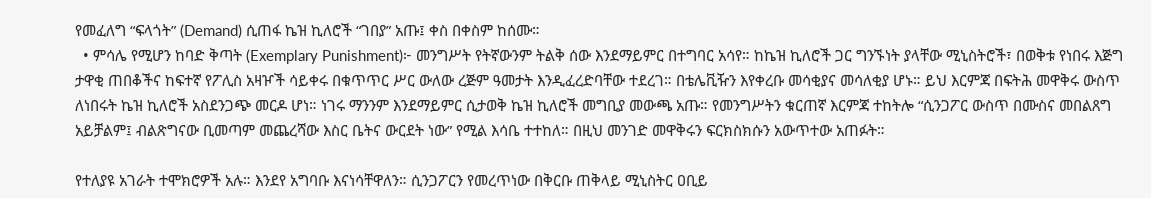የመፈለግ “ፍላጎት” (Demand) ሲጠፋ ኬዝ ኪለሮች “ገበያ” አጡ፤ ቀስ በቀስም ከሰሙ።
  • ምሳሌ የሚሆን ከባድ ቅጣት (Exemplary Punishment)፦ መንግሥት የትኛውንም ትልቅ ሰው እንደማይምር በተግባር አሳየ። ከኬዝ ኪለሮች ጋር ግንኙነት ያላቸው ሚኒስትሮች፣ በወቅቱ የነበሩ እጅግ ታዋቂ ጠበቆችና ከፍተኛ የፖሊስ አዛዦች ሳይቀሩ በቁጥጥር ሥር ውለው ረጅም ዓመታት እንዲፈረድባቸው ተደረገ። በቴሌቪዥን እየቀረቡ መሳቂያና መሳለቂያ ሆኑ። ይህ እርምጃ በፍትሕ መዋቅሩ ውስጥ ለነበሩት ኬዝ ኪለሮች አስደንጋጭ መርዶ ሆነ። ነገሩ ማንንም እንደማይምር ሲታወቅ ኬዝ ኪለሮች መግቢያ መውጫ አጡ። የመንግሥትን ቁርጠኛ እርምጃ ተከትሎ “ሲንጋፖር ውስጥ በሙስና መበልጸግ አይቻልም፤ ብልጽግናው ቢመጣም መጨረሻው እስር ቤትና ውርደት ነው” የሚል እሳቤ ተተከለ። በዚህ መንገድ መዋቅሩን ፍርክስክሱን አውጥተው አጠፉት።

የተለያዩ አገራት ተሞክሮዎች አሉ። እንደየ አግባቡ እናነሳቸዋለን። ሲንጋፖርን የመረጥነው በቅርቡ ጠቅላይ ሚኒስትር ዐቢይ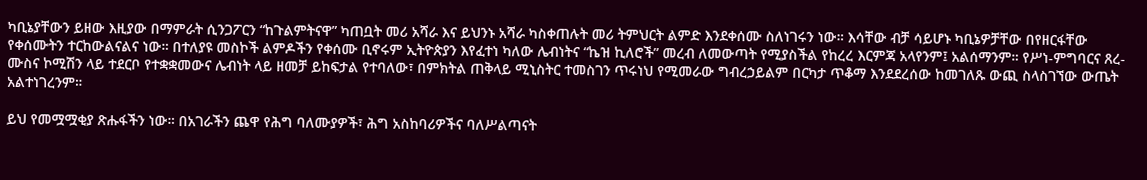ካቢኔያቸውን ይዘው እዚያው በማምራት ሲንጋፖርን “ከጉልምትናዋ” ካጠቧት መሪ አሻራ እና ይህንኑ አሻራ ካስቀጠሉት መሪ ትምህርት ልምድ እንደቀሰሙ ስለነገሩን ነው። እሳቸው ብቻ ሳይሆኑ ካቢኔዎቻቸው በየዘርፋቸው የቀሰሙትን ተርከውልናልና ነው። በተለያዩ መስኮች ልምዶችን የቀሰሙ ቢኖሩም ኢትዮጵያን እየፈተነ ካለው ሌብነትና “ኬዝ ኪለሮች” መረብ ለመውጣት የሚያስችል የከረረ እርምጃ አላየንም፤ አልሰማንም። የሥነ-ምግባርና ጸረ-ሙስና ኮሚሽን ላይ ተደርቦ የተቋቋመውና ሌብነት ላይ ዘመቻ ይከፍታል የተባለው፣ በምክትል ጠቅላይ ሚኒስትር ተመስገን ጥሩነህ የሚመራው ግብረኃይልም በርካታ ጥቆማ እንደደረሰው ከመገለጹ ውጪ ስላስገኘው ውጤት አልተነገረንም።

ይህ የመሟሟቂያ ጽሑፋችን ነው። በአገራችን ጨዋ የሕግ ባለሙያዎች፣ ሕግ አስከባሪዎችና ባለሥልጣናት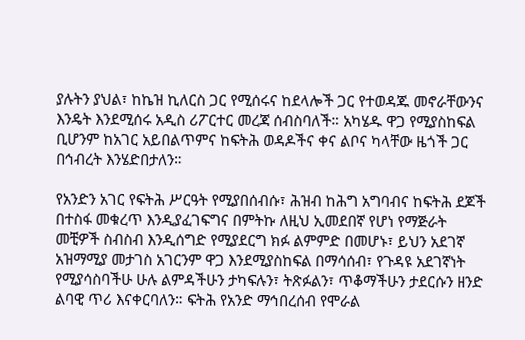ያሉትን ያህል፣ ከኬዝ ኪለርስ ጋር የሚሰሩና ከደላሎች ጋር የተወዳጁ መኖራቸውንና እንዴት እንደሚሰሩ አዲስ ሪፖርተር መረጃ ሰብስባለች። አካሄዱ ዋጋ የሚያስከፍል ቢሆንም ከአገር አይበልጥምና ከፍትሕ ወዳዶችና ቀና ልቦና ካላቸው ዜጎች ጋር በኅብረት እንሄድበታለን።

የአንድን አገር የፍትሕ ሥርዓት የሚያበሰብሱ፣ ሕዝብ ከሕግ አግባብና ከፍትሕ ደጆች በተስፋ መቁረጥ እንዲያፈገፍግና በምትኩ ለዚህ ኢመደበኛ የሆነ የማጅራት መቺዎች ስብስብ እንዲሰግድ የሚያደርግ ክፉ ልምምድ በመሆኑ፣ ይህን አደገኛ አዝማሚያ መታገስ አገርንም ዋጋ እንደሚያስከፍል በማሳሰብ፣ የጉዳዩ አደገኛነት የሚያሳስባችሁ ሁሉ ልምዳችሁን ታካፍሉን፣ ትጽፉልን፣ ጥቆማችሁን ታደርሱን ዘንድ ልባዊ ጥሪ እናቀርባለን። ፍትሕ የአንድ ማኅበረሰብ የሞራል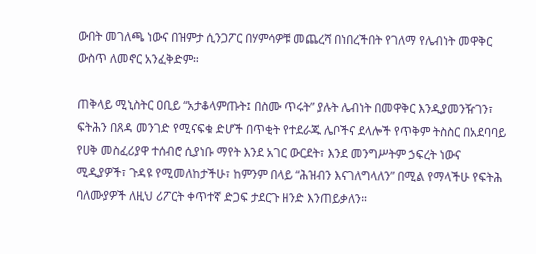ውበት መገለጫ ነውና በዝምታ ሲንጋፖር በሃምሳዎቹ መጨረሻ በነበረችበት የገለማ የሌብነት መዋቅር ውስጥ ለመኖር አንፈቅድም።

ጠቅላይ ሚኒስትር ዐቢይ “አታቆላምጡት፤ በስሙ ጥሩት” ያሉት ሌብነት በመዋቅር እንዲያመንዥገን፣ ፍትሕን በጸዳ መንገድ የሚናፍቁ ድሆች በጥቂት የተደራጁ ሌቦችና ደላሎች የጥቅም ትስስር በአደባባይ የሀቅ መስፈሪያዋ ተሰብሮ ሲያነቡ ማየት እንደ አገር ውርደት፣ እንደ መንግሥትም ኃፍረት ነውና ሚዲያዎች፣ ጉዳዩ የሚመለከታችሁ፣ ከምንም በላይ “ሕዝብን እናገለግላለን” በሚል የማላችሁ የፍትሕ ባለሙያዎች ለዚህ ሪፖርት ቀጥተኛ ድጋፍ ታደርጉ ዘንድ እንጠይቃለን።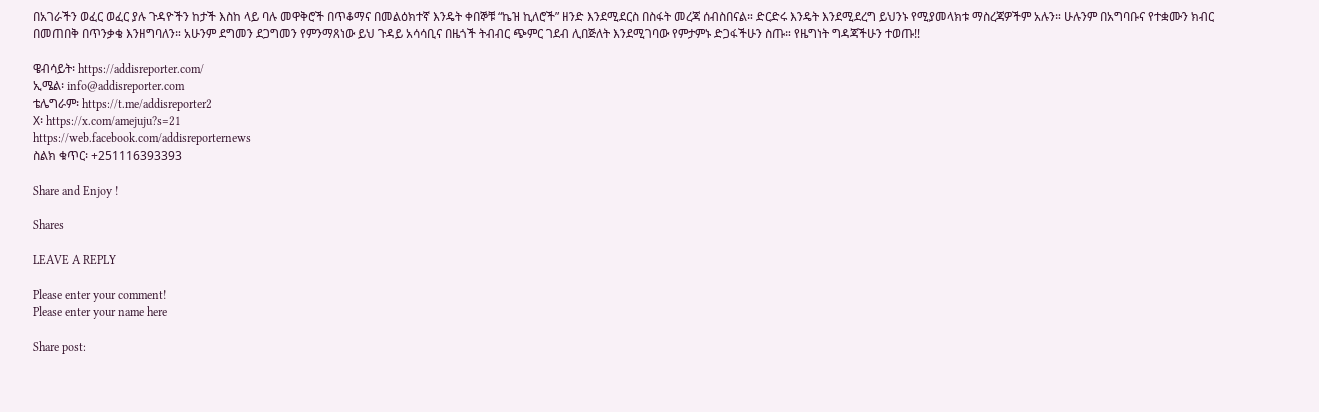በአገራችን ወፈር ወፈር ያሉ ጉዳዮችን ከታች እስከ ላይ ባሉ መዋቅሮች በጥቆማና በመልዕክተኛ እንዴት ቀበኞቹ “ኬዝ ኪለሮች” ዘንድ እንደሚደርስ በስፋት መረጃ ሰብስበናል። ድርድሩ እንዴት እንደሚደረግ ይህንኑ የሚያመላክቱ ማስረጃዎችም አሉን። ሁሉንም በአግባቡና የተቋሙን ክብር በመጠበቅ በጥንቃቄ እንዘግባለን። አሁንም ደግመን ደጋግመን የምንማጸነው ይህ ጉዳይ አሳሳቢና በዜጎች ትብብር ጭምር ገደብ ሊበጅለት እንደሚገባው የምታምኑ ድጋፋችሁን ስጡ። የዜግነት ግዳጃችሁን ተወጡ!!

ዌብሳይት፡ https://addisreporter.com/
ኢሜል፡ info@addisreporter.com
ቴሌግራም፡ https://t.me/addisreporter2
X፡ https://x.com/amejuju?s=21
https://web.facebook.com/addisreporternews
ስልክ ቁጥር፡ +251116393393

Share and Enjoy !

Shares

LEAVE A REPLY

Please enter your comment!
Please enter your name here

Share post: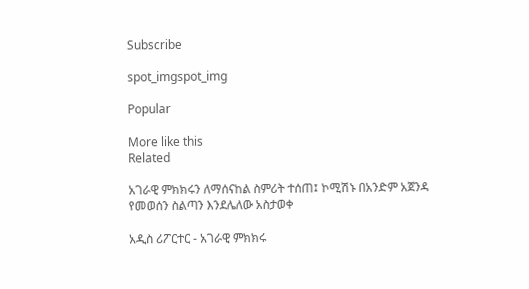Subscribe

spot_imgspot_img

Popular

More like this
Related

አገራዊ ምክክሩን ለማሰናከል ስምሪት ተሰጠ፤ ኮሚሽኑ በአንድም አጀንዳ የመወሰን ስልጣን እንደሌለው አስታወቀ

አዲስ ሪፖርተር - አገራዊ ምክክሩ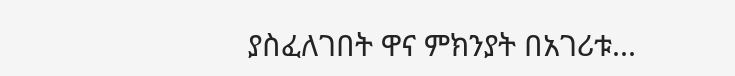ያስፈለገበት ዋና ምክንያት በአገሪቱ...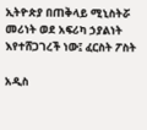ኢትዮጵያ በጠቅላይ ሚኒስትሯ መሪነት ወደ አፍሪካ ኃያልነት እየተሸጋገረች ነው፤ ፈርስት ፖስት

አዲስ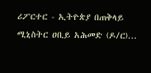ሪፖርተር - ኢትዮጵያ በጠቅላይ ሚኒስትር ዐቢይ አሕመድ (ዶ/ር)...